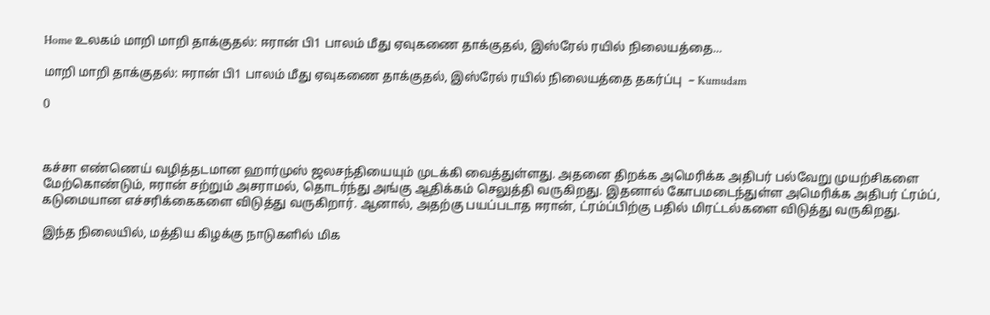Home உலகம் மாறி மாறி தாக்குதல்: ஈரான் பி1 பாலம் மீது ஏவுகணை தாக்குதல், இஸ்ரேல் ரயில் நிலையத்தை...

மாறி மாறி தாக்குதல்: ஈரான் பி1 பாலம் மீது ஏவுகணை தாக்குதல், இஸ்ரேல் ரயில் நிலையத்தை தகர்ப்பு  – Kumudam

0



கச்சா எண்ணெய் வழித்தடமான ஹார்முஸ் ஜலசந்தியையும் முடக்கி வைத்துள்ளது. அதனை திறக்க அமெரிக்க அதிபர் பல்வேறு முயற்சிகளை மேற்கொண்டும், ஈரான் சற்றும் அசராமல், தொடர்ந்து அங்கு ஆதிக்கம் செலுத்தி வருகிறது. இதனால் கோபமடைந்துள்ள அமெரிக்க அதிபர் ட்ரம்ப், கடுமையான எச்சரிக்கைகளை விடுத்து வருகிறார். ஆனால், அதற்கு பயப்படாத ஈரான், ட்ரம்ப்பிற்கு பதில் மிரட்டல்களை விடுத்து வருகிறது.

இந்த நிலையில், மத்திய கிழக்கு நாடுகளில் மிக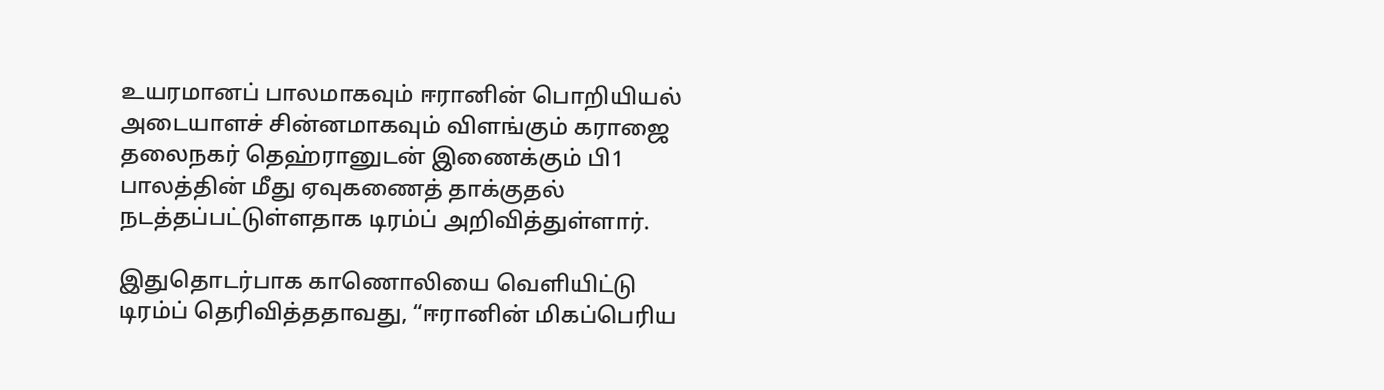உயரமானப் பாலமாகவும் ஈரானின் பொறியியல் அடையாளச் சின்னமாகவும் விளங்கும் கராஜை தலைநகர் தெஹ்ரானுடன் இணைக்கும் பி1 பாலத்தின் மீது ஏவுகணைத் தாக்குதல் நடத்தப்பட்டுள்ளதாக டிரம்ப் அறிவித்துள்ளார்.

இதுதொடர்பாக காணொலியை வெளியிட்டு டிரம்ப் தெரிவித்ததாவது, “ஈரானின் மிகப்பெரிய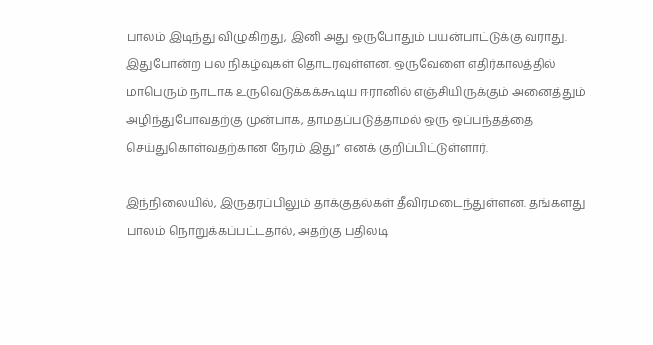பாலம் இடிந்து விழுகிறது, இனி அது ஒருபோதும் பயன்பாட்டுக்கு வராது. இதுபோன்ற பல நிகழ்வுகள் தொடரவுள்ளன. ஒருவேளை எதிர்காலத்தில் மாபெரும் நாடாக உருவெடுக்கக்கூடிய ஈரானில் எஞ்சியிருக்கும் அனைத்தும் அழிந்துபோவதற்கு முன்பாக, தாமதப்படுத்தாமல் ஒரு ஒப்பந்தத்தை செய்துகொள்வதற்கான நேரம் இது” எனக் குறிப்பிட்டுள்ளார்.

இந்நிலையில், இருதரப்பிலும் தாக்குதல்கள் தீவிரமடைந்துள்ளன. தங்களது பாலம் நொறுக்கப்பட்டதால், அதற்கு பதிலடி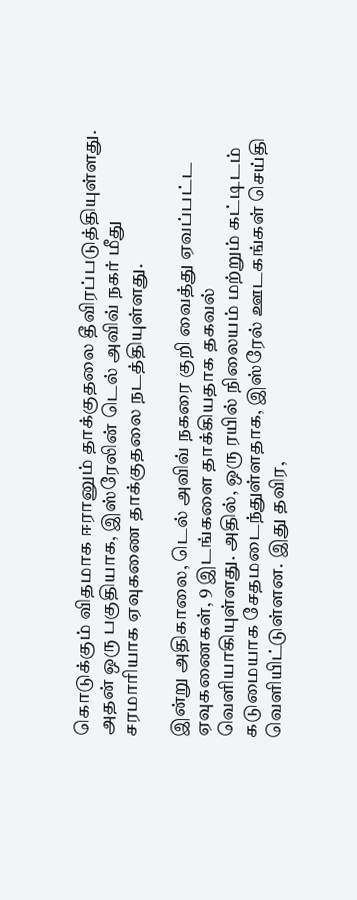கொடுக்கும் விதமாக ஈரானும் தாக்குதலை தீவிரப்படுத்தியுள்ளது. அதன் ஒரு பகுதியாக, இஸ்ரேலின் டெல் அவிவ் நகர் மீது சரமாரியாக ஏவுகணை தாக்குதலை நடத்தியுள்ளது.

இன்று அதிகாலை, டெல் அவிவ் நகரை குறி வைத்து ஏவப்பட்ட ஏவுகணைகள், 9 இடங்களை தாக்கியதாக தகவல் வெளியாகியுள்ளது. அதில், ஒரு ரயில் நிலையம் மற்றும் கட்டிடம் கடுமையாக சேதமடைந்துள்ளதாக, இஸ்ரேல் ஊடகங்கள் செய்தி வெளியிட்டுள்ளன. இது தவிர,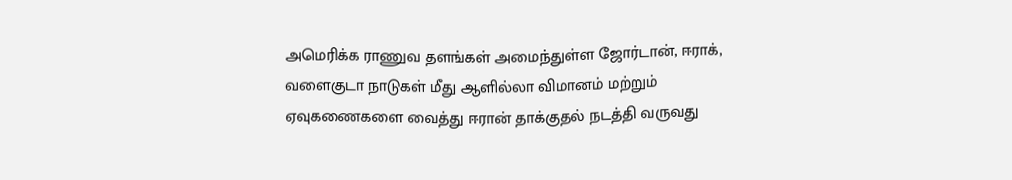அமெரிக்க ராணுவ தளங்கள் அமைந்துள்ள ஜோர்டான், ஈராக், வளைகுடா நாடுகள் மீது ஆளில்லா விமானம் மற்றும் ஏவுகணைகளை வைத்து ஈரான் தாக்குதல் நடத்தி வருவது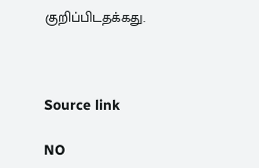குறிப்பிடதக்கது.



Source link

NO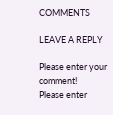COMMENTS

LEAVE A REPLY

Please enter your comment!
Please enter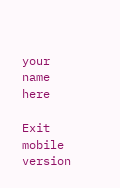your name here

Exit mobile version